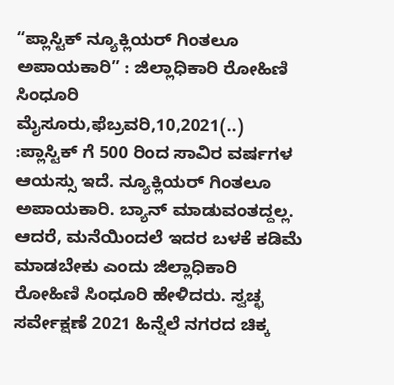“ಪ್ಲಾಸ್ಟಿಕ್ ನ್ಯೂಕ್ಲಿಯರ್ ಗಿಂತಲೂ ಅಪಾಯಕಾರಿ” : ಜಿಲ್ಲಾಧಿಕಾರಿ ರೋಹಿಣಿ ಸಿಂಧೂರಿ ಮೈಸೂರು,ಫೆಬ್ರವರಿ,10,2021(..) :ಪ್ಲಾಸ್ಟಿಕ್ ಗೆ 500 ರಿಂದ ಸಾವಿರ ವರ್ಷಗಳ ಆಯಸ್ಸು ಇದೆ. ನ್ಯೂಕ್ಲಿಯರ್ ಗಿಂತಲೂ ಅಪಾಯಕಾರಿ. ಬ್ಯಾನ್ ಮಾಡುವಂತದ್ದಲ್ಲ. ಆದರೆ, ಮನೆಯಿಂದಲೆ ಇದರ ಬಳಕೆ ಕಡಿಮೆ ಮಾಡಬೇಕು ಎಂದು ಜಿಲ್ಲಾಧಿಕಾರಿ ರೋಹಿಣಿ ಸಿಂಧೂರಿ ಹೇಳಿದರು. ಸ್ವಚ್ಛ ಸರ್ವೇಕ್ಷಣೆ 2021 ಹಿನ್ನೆಲೆ ನಗರದ ಚಿಕ್ಕ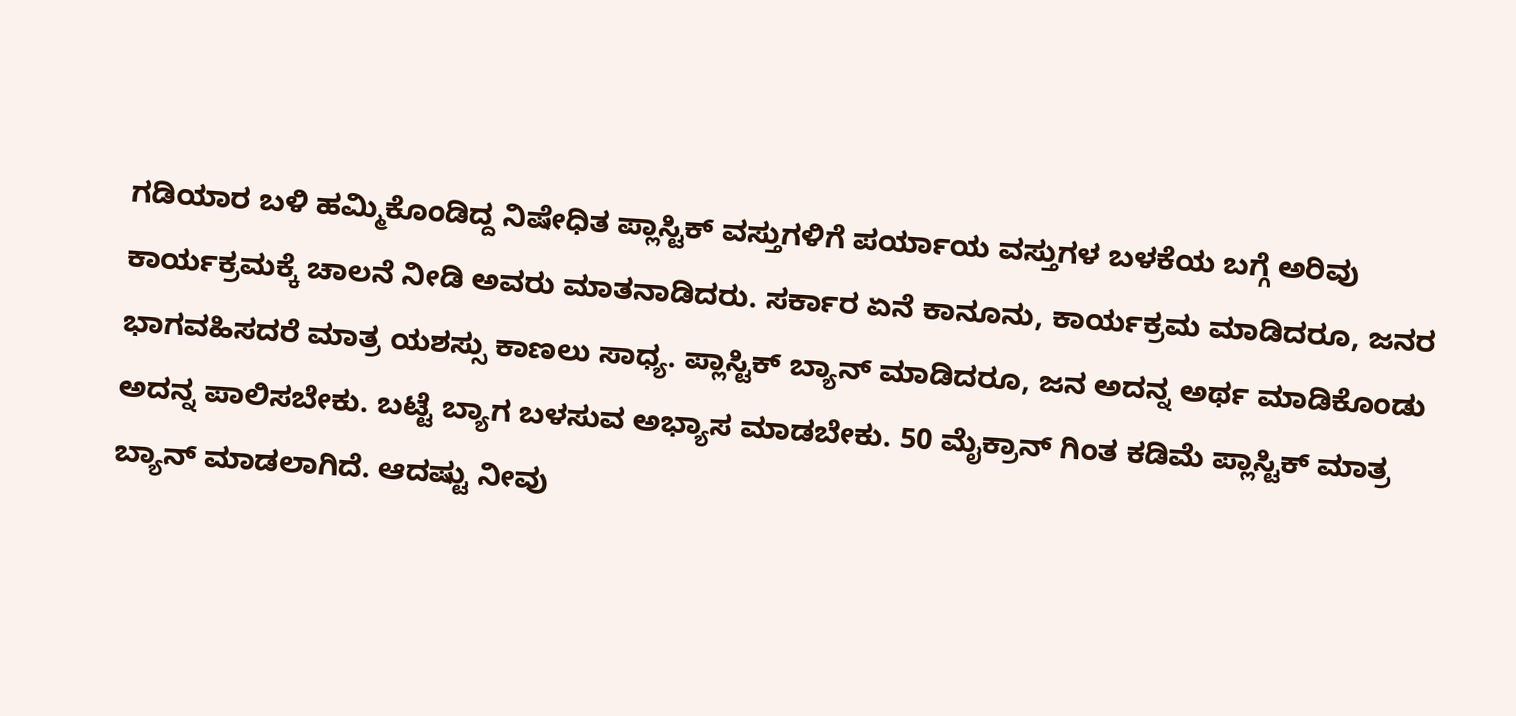ಗಡಿಯಾರ ಬಳಿ ಹಮ್ಮಿಕೊಂಡಿದ್ದ ನಿಷೇಧಿತ ಪ್ಲಾಸ್ಟಿಕ್ ವಸ್ತುಗಳಿಗೆ ಪರ್ಯಾಯ ವಸ್ತುಗಳ ಬಳಕೆಯ ಬಗ್ಗೆ ಅರಿವು ಕಾರ್ಯಕ್ರಮಕ್ಕೆ ಚಾಲನೆ ನೀಡಿ ಅವರು ಮಾತನಾಡಿದರು. ಸರ್ಕಾರ ಏನೆ ಕಾನೂನು, ಕಾರ್ಯಕ್ರಮ ಮಾಡಿದರೂ, ಜನರ ಭಾಗವಹಿಸದರೆ ಮಾತ್ರ ಯಶಸ್ಸು ಕಾಣಲು ಸಾಧ್ಯ. ಪ್ಲಾಸ್ಟಿಕ್ ಬ್ಯಾನ್ ಮಾಡಿದರೂ, ಜನ ಅದನ್ನ ಅರ್ಥ ಮಾಡಿಕೊಂಡು ಅದನ್ನ ಪಾಲಿಸಬೇಕು. ಬಟ್ಟೆ ಬ್ಯಾಗ ಬಳಸುವ ಅಭ್ಯಾಸ ಮಾಡಬೇಕು. 50 ಮೈಕ್ರಾನ್ ಗಿಂತ ಕಡಿಮೆ ಪ್ಲಾಸ್ಟಿಕ್ ಮಾತ್ರ ಬ್ಯಾನ್ ಮಾಡಲಾಗಿದೆ. ಆದಷ್ಟು ನೀವು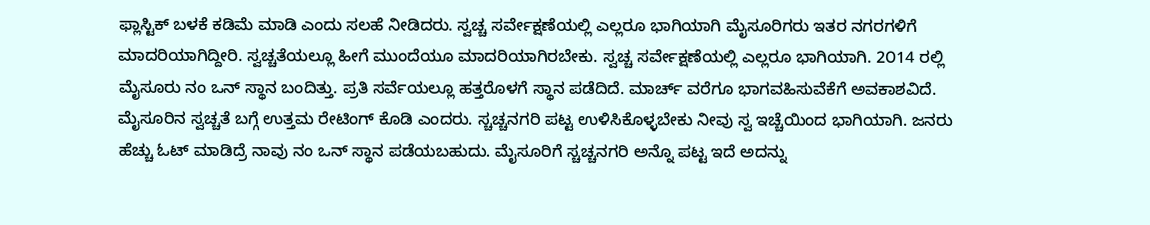ಫ್ಲಾಸ್ಟಿಕ್ ಬಳಕೆ ಕಡಿಮೆ ಮಾಡಿ ಎಂದು ಸಲಹೆ ನೀಡಿದರು. ಸ್ವಚ್ಚ ಸರ್ವೇಕ್ಷಣೆಯಲ್ಲಿ ಎಲ್ಲರೂ ಭಾಗಿಯಾಗಿ ಮೈಸೂರಿಗರು ಇತರ ನಗರಗಳಿಗೆ ಮಾದರಿಯಾಗಿದ್ದೀರಿ. ಸ್ವಚ್ಚತೆಯಲ್ಲೂ ಹೀಗೆ ಮುಂದೆಯೂ ಮಾದರಿಯಾಗಿರಬೇಕು. ಸ್ವಚ್ಚ ಸರ್ವೇಕ್ಷಣೆಯಲ್ಲಿ ಎಲ್ಲರೂ ಭಾಗಿಯಾಗಿ. 2೦14 ರಲ್ಲಿ ಮೈಸೂರು ನಂ ಒನ್ ಸ್ಥಾನ ಬಂದಿತ್ತು. ಪ್ರತಿ ಸರ್ವೆಯಲ್ಲೂ ಹತ್ತರೊಳಗೆ ಸ್ಥಾನ ಪಡೆದಿದೆ‌. ಮಾರ್ಚ್ ವರೆಗೂ ಭಾಗವಹಿಸುವೆಕೆಗೆ ಅವಕಾಶವಿದೆ. ಮೈಸೂರಿನ ಸ್ವಚ್ಚತೆ ಬಗ್ಗೆ ಉತ್ತಮ ರೇಟಿಂಗ್ ಕೊಡಿ ಎಂದರು. ಸ್ಚಚ್ಚನಗರಿ ಪಟ್ಟ ಉಳಿಸಿಕೊಳ್ಳಬೇಕು ನೀವು ಸ್ವ ಇಚ್ಚೆಯಿಂದ ಭಾಗಿಯಾಗಿ. ಜನರು ಹೆಚ್ಚು ಓಟ್ ಮಾಡಿದ್ರೆ ನಾವು ನಂ ಒನ್ ಸ್ಥಾನ ಪಡೆಯಬಹುದು. ಮೈಸೂರಿಗೆ ಸ್ಚಚ್ಚನಗರಿ ಅನ್ನೊ ಪಟ್ಟ ಇದೆ ಅದನ್ನು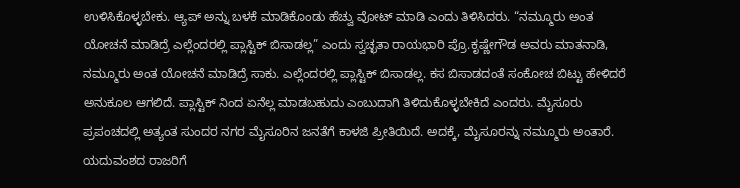ಉಳಿಸಿಕೊಳ್ಳಬೇಕು. ಆ್ಯಪ್ ಅನ್ನು ಬಳಕೆ ಮಾಡಿಕೊಂಡು ಹೆಚ್ವು ವೋಟ್ ಮಾಡಿ ಎಂದು ತಿಳಿಸಿದರು. “ನಮ್ಮೂರು ಅಂತ ಯೋಚನೆ ಮಾಡಿದ್ರೆ ಎಲ್ಲೆಂದರಲ್ಲಿ ಪ್ಲಾಸ್ಟಿಕ್ ಬಿಸಾಡಲ್ಲ” ಎಂದು ಸ್ವಚ್ಛತಾ ರಾಯಭಾರಿ ಪ್ರೊ.ಕೃಷ್ಣೇಗೌಡ ಅವರು ಮಾತನಾಡಿ, ನಮ್ಮೂರು ಅಂತ ಯೋಚನೆ ಮಾಡಿದ್ರೆ ಸಾಕು. ಎಲ್ಲೆಂದರಲ್ಲಿ ಪ್ಲಾಸ್ಟಿಕ್ ಬಿಸಾಡಲ್ಲ. ಕಸ ಬಿಸಾಡದಂತೆ ಸಂಕೋಚ ಬಿಟ್ಟು ಹೇಳಿದರೆ ಅನುಕೂಲ ಆಗಲಿದೆ. ಪ್ಲಾಸ್ಟಿಕ್ ನಿಂದ ಏನೆಲ್ಲ ಮಾಡಬಹುದು ಎಂಬುದಾಗಿ ತಿಳಿದುಕೊಳ್ಳಬೇಕಿದೆ ಎಂದರು. ಮೈಸೂರು ಪ್ರಪಂಚದಲ್ಲಿ ಅತ್ಯಂತ ಸುಂದರ ನಗರ ಮೈಸೂರಿನ ಜನತೆಗೆ ಕಾಳಜಿ ಪ್ರೀತಿಯಿದೆ. ಅದಕ್ಕೆ, ಮೈಸೂರನ್ನು ನಮ್ಮೂರು ಅಂತಾರೆ. ಯದುವಂಶದ ರಾಜರಿಗೆ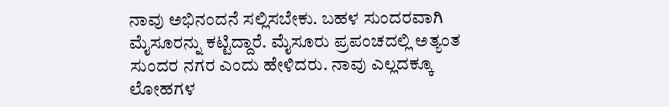ನಾವು ಅಭಿನಂದನೆ ಸಲ್ಲಿಸಬೇಕು. ಬಹಳ ಸುಂದರವಾಗಿ ಮೈಸೂರನ್ನು ಕಟ್ಟಿದ್ದಾರೆ. ಮೈಸೂರು ಪ್ರಪಂಚದಲ್ಲಿ ಅತ್ಯಂತ ಸುಂದರ ನಗರ ಎಂದು ಹೇಳಿದರು. ನಾವು ಎಲ್ಲದಕ್ಕೂ ಲೋಹಗಳ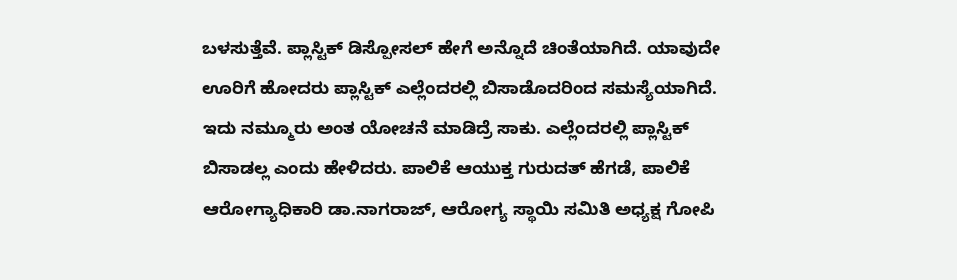ಬಳಸುತ್ತೆವೆ. ಪ್ಲಾಸ್ಟಿಕ್ ಡಿಸ್ಪೋಸಲ್ ಹೇಗೆ ಅನ್ನೊದೆ ಚಿಂತೆಯಾಗಿದೆ. ಯಾವುದೇ ಊರಿಗೆ ಹೋದರು ಪ್ಲಾಸ್ಟಿಕ್ ಎಲ್ಲೆಂದರಲ್ಲಿ ಬಿಸಾಡೊದರಿಂದ ಸಮಸ್ಯೆಯಾಗಿದೆ. ಇದು ನಮ್ಮೂರು ಅಂತ ಯೋಚನೆ ಮಾಡಿದ್ರೆ ಸಾಕು. ಎಲ್ಲೆಂದರಲ್ಲಿ ಪ್ಲಾಸ್ಟಿಕ್ ಬಿಸಾಡಲ್ಲ ಎಂದು ಹೇಳಿದರು. ಪಾಲಿಕೆ ಆಯುಕ್ತ ಗುರುದತ್ ಹೆಗಡೆ, ಪಾಲಿಕೆ ಆರೋಗ್ಯಾಧಿಕಾರಿ ಡಾ.ನಾಗರಾಜ್, ಆರೋಗ್ಯ ಸ್ಥಾಯಿ ಸಮಿತಿ ಅಧ್ಯಕ್ಷ ಗೋಪಿ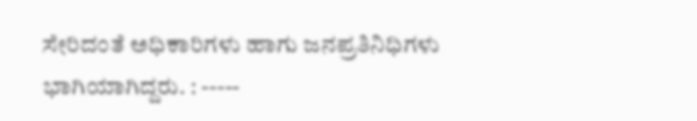ಸೇರಿದಂತೆ ಅಧಿಕಾರಿಗಳು ಹಾಗು ಜನಪ್ರತಿನಿಧಿಗಳು ಭಾಗಿಯಾಗಿದ್ದರು. : -----